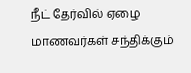நீட் தேர்வில் ஏழை மாணவர்கள் சந்திக்கும்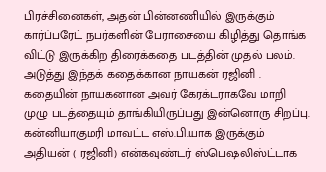பிரச்சினைகள், அதன் பின்னணியில் இருக்கும் கார்ப்பரேட் நபர்களின் பேராசையை கிழித்து தொங்க விட்டு இருக்கிற திரைக்கதை படத்தின் முதல் பலம். அடுத்து இந்தக் கதைக்கான நாயகன் ரஜினி . கதையின் நாயகனான அவர் கேரக்டராகவே மாறி முழு படத்தையும் தாங்கியிருப்பது இன்னொரு சிறப்பு. கன்னியாகுமரி மாவட்ட எஸ்.பி.யாக இருக்கும் அதியன் ( ரஜினி) என்கவுண்டர் ஸ்பெஷலிஸ்ட்டாக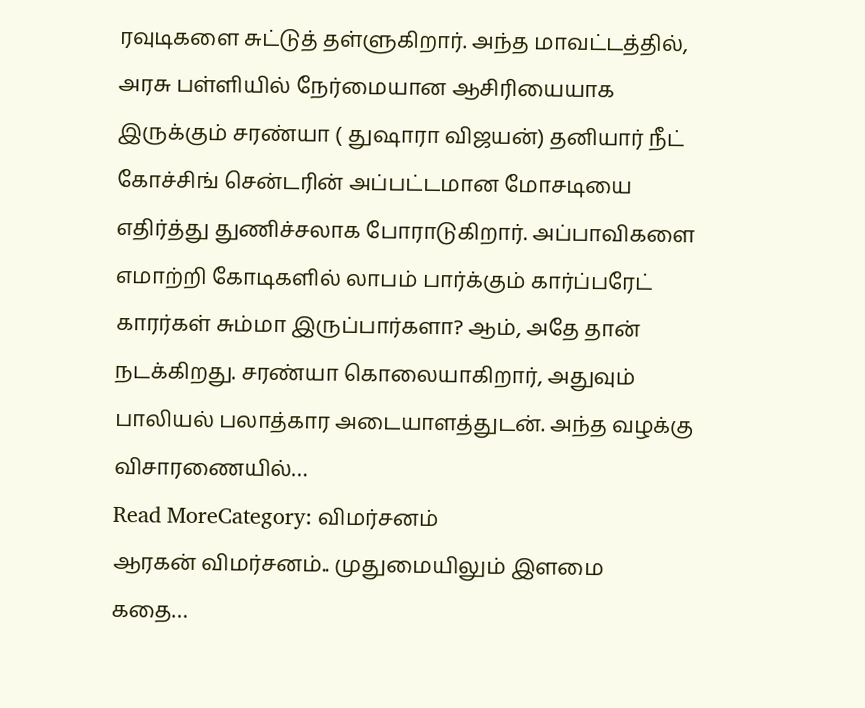ரவுடிகளை சுட்டுத் தள்ளுகிறார். அந்த மாவட்டத்தில், அரசு பள்ளியில் நேர்மையான ஆசிரியையாக இருக்கும் சரண்யா ( துஷாரா விஜயன்) தனியார் நீட் கோச்சிங் சென்டரின் அப்பட்டமான மோசடியை எதிர்த்து துணிச்சலாக போராடுகிறார். அப்பாவிகளை எமாற்றி கோடிகளில் லாபம் பார்க்கும் கார்ப்பரேட் காரர்கள் சும்மா இருப்பார்களா? ஆம், அதே தான் நடக்கிறது. சரண்யா கொலையாகிறார், அதுவும் பாலியல் பலாத்கார அடையாளத்துடன். அந்த வழக்கு விசாரணையில்…
Read MoreCategory: விமர்சனம்
ஆரகன் விமர்சனம்.. முதுமையிலும் இளமை
கதை…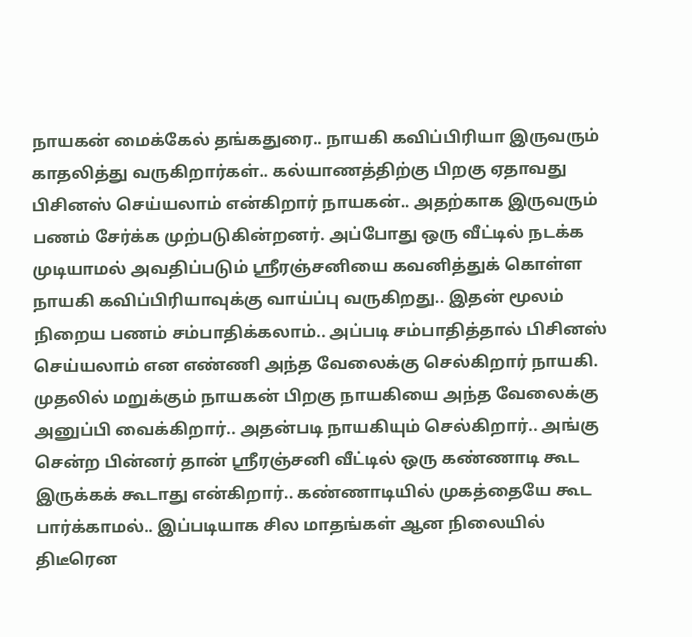நாயகன் மைக்கேல் தங்கதுரை.. நாயகி கவிப்பிரியா இருவரும் காதலித்து வருகிறார்கள்.. கல்யாணத்திற்கு பிறகு ஏதாவது பிசினஸ் செய்யலாம் என்கிறார் நாயகன்.. அதற்காக இருவரும் பணம் சேர்க்க முற்படுகின்றனர். அப்போது ஒரு வீட்டில் நடக்க முடியாமல் அவதிப்படும் ஸ்ரீரஞ்சனியை கவனித்துக் கொள்ள நாயகி கவிப்பிரியாவுக்கு வாய்ப்பு வருகிறது.. இதன் மூலம் நிறைய பணம் சம்பாதிக்கலாம்.. அப்படி சம்பாதித்தால் பிசினஸ் செய்யலாம் என எண்ணி அந்த வேலைக்கு செல்கிறார் நாயகி. முதலில் மறுக்கும் நாயகன் பிறகு நாயகியை அந்த வேலைக்கு அனுப்பி வைக்கிறார்.. அதன்படி நாயகியும் செல்கிறார்.. அங்கு சென்ற பின்னர் தான் ஸ்ரீரஞ்சனி வீட்டில் ஒரு கண்ணாடி கூட இருக்கக் கூடாது என்கிறார்.. கண்ணாடியில் முகத்தையே கூட பார்க்காமல்.. இப்படியாக சில மாதங்கள் ஆன நிலையில் திடீரென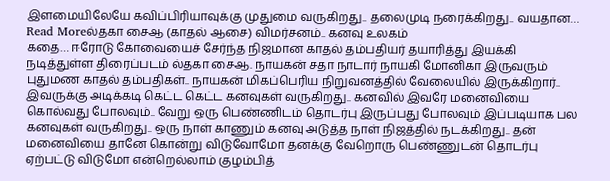இளமையிலேயே கவிப்பிரியாவுக்கு முதுமை வருகிறது.. தலைமுடி நரைக்கிறது.. வயதான…
Read Moreல்தகா சைஆ (காதல் ஆசை) விமர்சனம்.. கனவு உலகம்
கதை… ஈரோடு கோவையைச் சேர்ந்த நிஜமான காதல் தம்பதியர் தயாரித்து இயக்கி நடித்துள்ள திரைப்படம் ல்தகா சைஆ. நாயகன் சதா நாடார் நாயகி மோனிகா இருவரும் புதுமண காதல் தம்பதிகள்.. நாயகன் மிகப்பெரிய நிறுவனத்தில் வேலையில் இருக்கிறார்.. இவருக்கு அடிக்கடி கெட்ட கெட்ட கனவுகள் வருகிறது.. கனவில் இவரே மனைவியை கொல்வது போலவும்.. வேறு ஒரு பெண்ணிடம் தொடர்பு இருப்பது போலவும் இப்படியாக பல கனவுகள் வருகிறது.. ஒரு நாள் காணும் கனவு அடுத்த நாள் நிஜத்தில் நடக்கிறது.. தன் மனைவியை தானே கொன்று விடுவோமோ தனக்கு வேறொரு பெண்ணுடன் தொடர்பு ஏற்பட்டு விடுமோ என்றெல்லாம் குழம்பித்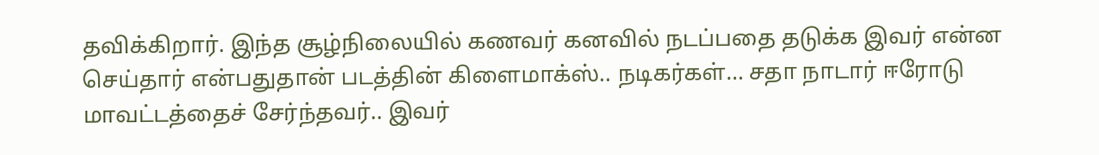தவிக்கிறார். இந்த சூழ்நிலையில் கணவர் கனவில் நடப்பதை தடுக்க இவர் என்ன செய்தார் என்பதுதான் படத்தின் கிளைமாக்ஸ்.. நடிகர்கள்… சதா நாடார் ஈரோடு மாவட்டத்தைச் சேர்ந்தவர்.. இவர்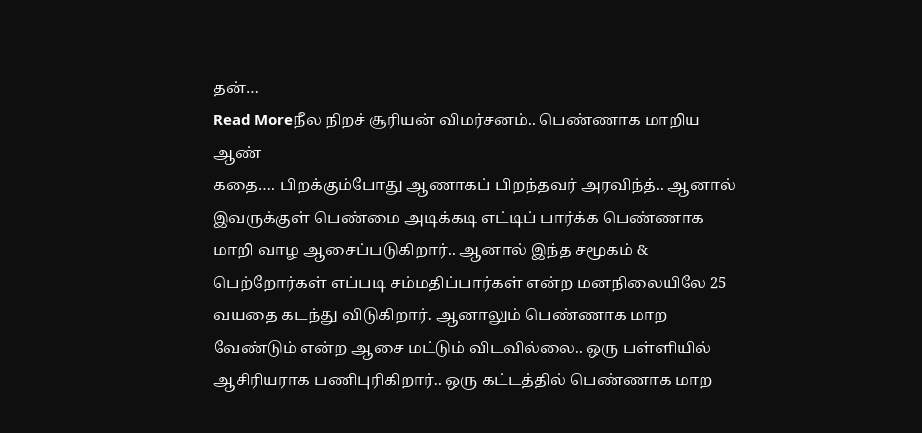தன்…
Read Moreநீல நிறச் சூரியன் விமர்சனம்.. பெண்ணாக மாறிய ஆண்
கதை…. பிறக்கும்போது ஆணாகப் பிறந்தவர் அரவிந்த்.. ஆனால் இவருக்குள் பெண்மை அடிக்கடி எட்டிப் பார்க்க பெண்ணாக மாறி வாழ ஆசைப்படுகிறார்.. ஆனால் இந்த சமூகம் & பெற்றோர்கள் எப்படி சம்மதிப்பார்கள் என்ற மனநிலையிலே 25 வயதை கடந்து விடுகிறார். ஆனாலும் பெண்ணாக மாற வேண்டும் என்ற ஆசை மட்டும் விடவில்லை.. ஒரு பள்ளியில் ஆசிரியராக பணிபுரிகிறார்.. ஒரு கட்டத்தில் பெண்ணாக மாற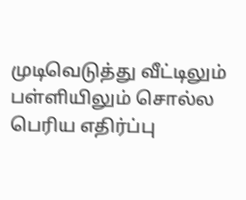முடிவெடுத்து வீட்டிலும் பள்ளியிலும் சொல்ல பெரிய எதிர்ப்பு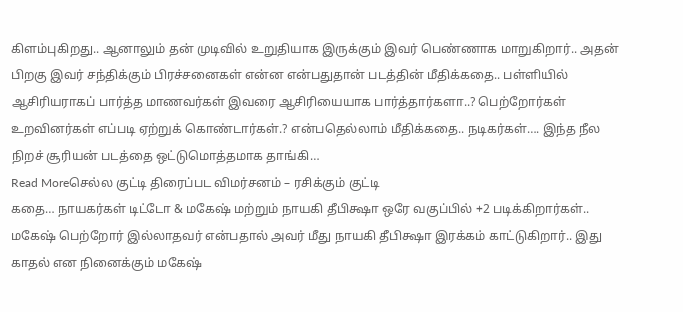கிளம்புகிறது.. ஆனாலும் தன் முடிவில் உறுதியாக இருக்கும் இவர் பெண்ணாக மாறுகிறார்.. அதன் பிறகு இவர் சந்திக்கும் பிரச்சனைகள் என்ன என்பதுதான் படத்தின் மீதிக்கதை.. பள்ளியில் ஆசிரியராகப் பார்த்த மாணவர்கள் இவரை ஆசிரியையாக பார்த்தார்களா..? பெற்றோர்கள் உறவினர்கள் எப்படி ஏற்றுக் கொண்டார்கள்.? என்பதெல்லாம் மீதிக்கதை.. நடிகர்கள்…. இந்த நீல நிறச் சூரியன் படத்தை ஒட்டுமொத்தமாக தாங்கி…
Read Moreசெல்ல குட்டி திரைப்பட விமர்சனம் – ரசிக்கும் குட்டி
கதை… நாயகர்கள் டிட்டோ & மகேஷ் மற்றும் நாயகி தீபிக்ஷா ஒரே வகுப்பில் +2 படிக்கிறார்கள்.. மகேஷ் பெற்றோர் இல்லாதவர் என்பதால் அவர் மீது நாயகி தீபிக்ஷா இரக்கம் காட்டுகிறார்.. இது காதல் என நினைக்கும் மகேஷ்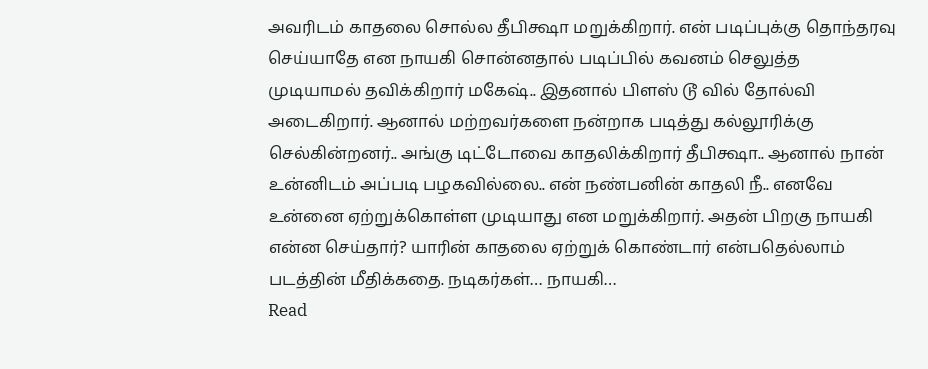அவரிடம் காதலை சொல்ல தீபிக்ஷா மறுக்கிறார். என் படிப்புக்கு தொந்தரவு செய்யாதே என நாயகி சொன்னதால் படிப்பில் கவனம் செலுத்த முடியாமல் தவிக்கிறார் மகேஷ்.. இதனால் பிளஸ் டூ வில் தோல்வி அடைகிறார். ஆனால் மற்றவர்களை நன்றாக படித்து கல்லூரிக்கு செல்கின்றனர்.. அங்கு டிட்டோவை காதலிக்கிறார் தீபிக்ஷா.. ஆனால் நான் உன்னிடம் அப்படி பழகவில்லை.. என் நண்பனின் காதலி நீ.. எனவே உன்னை ஏற்றுக்கொள்ள முடியாது என மறுக்கிறார். அதன் பிறகு நாயகி என்ன செய்தார்? யாரின் காதலை ஏற்றுக் கொண்டார் என்பதெல்லாம் படத்தின் மீதிக்கதை. நடிகர்கள்… நாயகி…
Read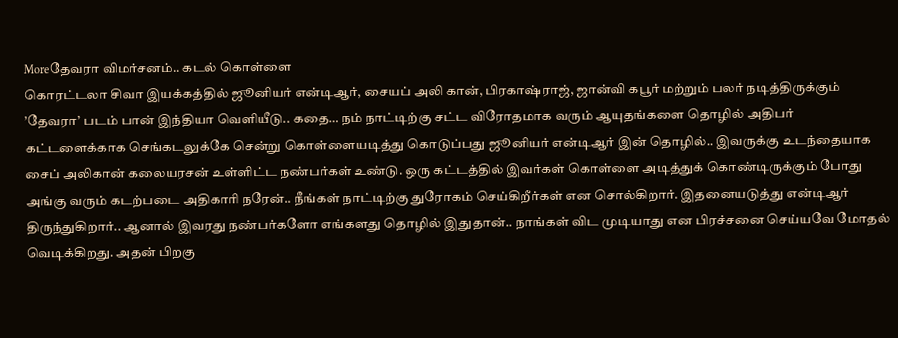Moreதேவரா விமர்சனம்.. கடல் கொள்ளை
கொரட்டலா சிவா இயக்கத்தில் ஜூனியர் என்டிஆர், சையப் அலி கான், பிரகாஷ்ராஜ், ஜான்வி கபூர் மற்றும் பலர் நடித்திருக்கும் ’தேவரா’ படம் பான் இந்தியா வெளியீடு.. கதை… நம் நாட்டிற்கு சட்ட விரோதமாக வரும் ஆயுதங்களை தொழில் அதிபர் கட்டளைக்காக செங்கடலுக்கே சென்று கொள்ளையடித்து கொடுப்பது ஜூனியர் என்டிஆர் இன் தொழில்.. இவருக்கு உடந்தையாக சைப் அலிகான் கலையரசன் உள்ளிட்ட நண்பர்கள் உண்டு. ஒரு கட்டத்தில் இவர்கள் கொள்ளை அடித்துக் கொண்டிருக்கும் போது அங்கு வரும் கடற்படை அதிகாரி நரேன்.. நீங்கள் நாட்டிற்கு துரோகம் செய்கிறீர்கள் என சொல்கிறார். இதனையடுத்து என்டிஆர் திருந்துகிறார்.. ஆனால் இவரது நண்பர்களோ எங்களது தொழில் இதுதான்.. நாங்கள் விட முடியாது என பிரச்சனை செய்யவே மோதல் வெடிக்கிறது. அதன் பிறகு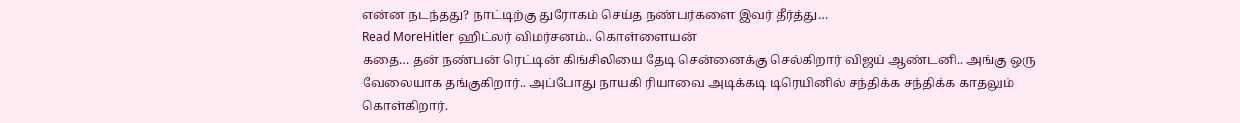என்ன நடந்தது? நாட்டிற்கு துரோகம் செய்த நண்பர்களை இவர் தீர்த்து…
Read MoreHitler ஹிட்லர் விமர்சனம்.. கொள்ளையன்
கதை… தன் நண்பன் ரெட்டின் கிங்சிலியை தேடி சென்னைக்கு செல்கிறார் விஜய் ஆண்டனி.. அங்கு ஒரு வேலையாக தங்குகிறார்.. அப்போது நாயகி ரியாவை அடிக்கடி டிரெயினில் சந்திக்க சந்திக்க காதலும் கொள்கிறார்.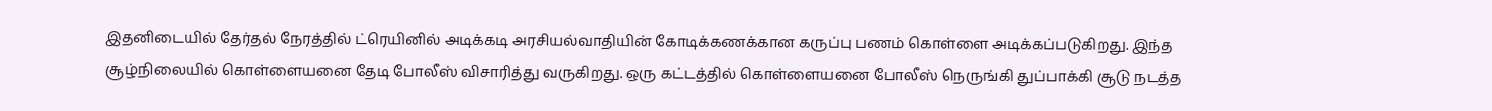இதனிடையில் தேர்தல் நேரத்தில் ட்ரெயினில் அடிக்கடி அரசியல்வாதியின் கோடிக்கணக்கான கருப்பு பணம் கொள்ளை அடிக்கப்படுகிறது. இந்த சூழ்நிலையில் கொள்ளையனை தேடி போலீஸ் விசாரித்து வருகிறது. ஒரு கட்டத்தில் கொள்ளையனை போலீஸ் நெருங்கி துப்பாக்கி சூடு நடத்த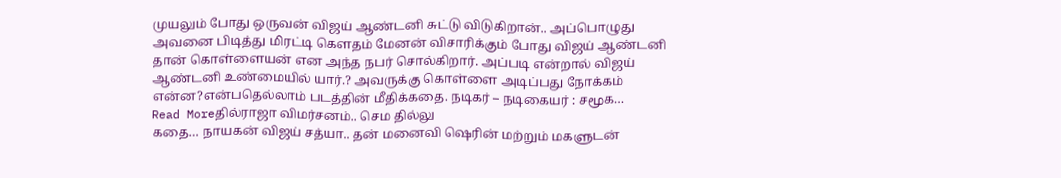முயலும் போது ஒருவன் விஜய் ஆண்டனி சுட்டு விடுகிறான்.. அப்பொழுது அவனை பிடித்து மிரட்டி கௌதம் மேனன் விசாரிக்கும் போது விஜய் ஆண்டனி தான் கொள்ளையன் என அந்த நபர் சொல்கிறார். அப்படி என்றால் விஜய் ஆண்டனி உண்மையில் யார்.? அவருக்கு கொள்ளை அடிப்பது நோக்கம் என்ன?என்பதெல்லாம் படத்தின் மீதிக்கதை. நடிகர் – நடிகையர் : சமூக…
Read Moreதில்ராஜா விமர்சனம்.. செம தில்லு
கதை… நாயகன் விஜய் சத்யா.. தன் மனைவி ஷெரின் மற்றும் மகளுடன்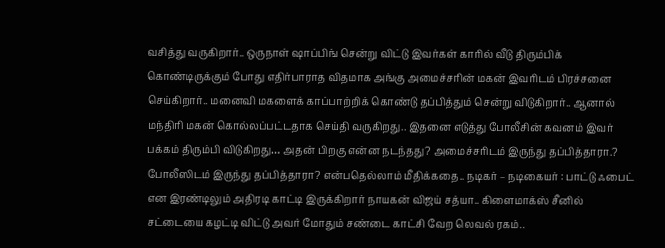வசித்து வருகிறார்.. ஒருநாள் ஷாப்பிங் சென்று விட்டு இவர்கள் காரில் வீடு திரும்பிக் கொண்டிருக்கும் போது எதிர்பாராத விதமாக அங்கு அமைச்சரின் மகன் இவரிடம் பிரச்சனை செய்கிறார்.. மனைவி மகளைக் காப்பாற்றிக் கொண்டு தப்பித்தும் சென்று விடுகிறார்.. ஆனால் மந்திரி மகன் கொல்லப்பட்டதாக செய்தி வருகிறது.. இதனை எடுத்து போலீசின் கவனம் இவர் பக்கம் திரும்பி விடுகிறது… அதன் பிறகு என்ன நடந்தது? அமைச்சரிடம் இருந்து தப்பித்தாரா.? போலீஸிடம் இருந்து தப்பித்தாரா? என்பதெல்லாம் மீதிக்கதை.. நடிகர் – நடிகையர் : பாட்டு ஃபைட் என இரண்டிலும் அதிரடி காட்டி இருக்கிறார் நாயகன் விஜய் சத்யா.. கிளைமாக்ஸ் சீனில் சட்டையை கழட்டி விட்டு அவர் மோதும் சண்டை காட்சி வேற லெவல் ரகம்..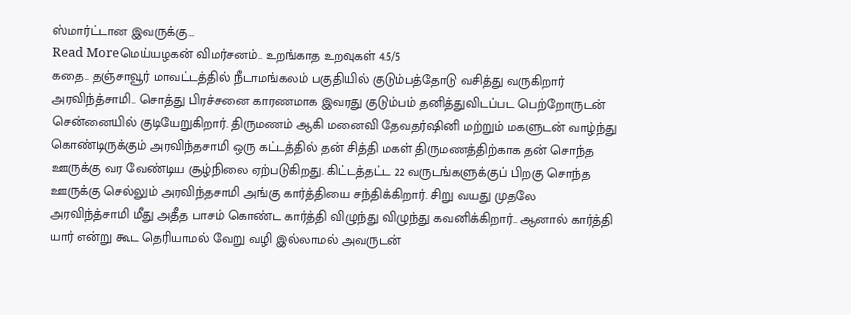ஸ்மார்ட்டான இவருக்கு…
Read Moreமெய்யழகன் விமர்சனம்.. உறங்காத உறவுகள் 4.5/5
கதை.. தஞ்சாவூர் மாவட்டத்தில் நீடாமங்கலம் பகுதியில் குடும்பத்தோடு வசித்து வருகிறார் அரவிந்த்சாமி.. சொத்து பிரச்சனை காரணமாக இவரது குடும்பம் தனித்துவிடப்பட பெற்றோருடன் சென்னையில் குடியேறுகிறார். திருமணம் ஆகி மனைவி தேவதர்ஷினி மற்றும் மகளுடன் வாழ்ந்து கொண்டிருக்கும் அரவிந்தசாமி ஒரு கட்டத்தில் தன் சித்தி மகள் திருமணத்திற்காக தன் சொந்த ஊருக்கு வர வேண்டிய சூழ்நிலை ஏற்படுகிறது. கிட்டத்தட்ட 22 வருடங்களுக்குப் பிறகு சொந்த ஊருக்கு செல்லும் அரவிந்தசாமி அங்கு கார்த்தியை சந்திக்கிறார். சிறு வயது முதலே அரவிந்த்சாமி மீது அதீத பாசம் கொண்ட கார்த்தி விழுந்து விழுந்து கவனிக்கிறார்.. ஆனால் கார்த்தி யார் என்று கூட தெரியாமல் வேறு வழி இல்லாமல் அவருடன்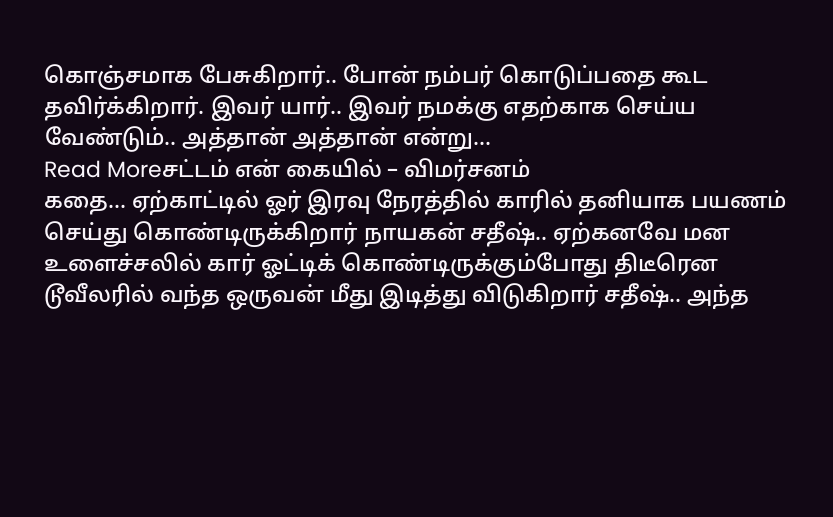கொஞ்சமாக பேசுகிறார்.. போன் நம்பர் கொடுப்பதை கூட தவிர்க்கிறார். இவர் யார்.. இவர் நமக்கு எதற்காக செய்ய வேண்டும்.. அத்தான் அத்தான் என்று…
Read Moreசட்டம் என் கையில் – விமர்சனம்
கதை… ஏற்காட்டில் ஓர் இரவு நேரத்தில் காரில் தனியாக பயணம் செய்து கொண்டிருக்கிறார் நாயகன் சதீஷ்.. ஏற்கனவே மன உளைச்சலில் கார் ஓட்டிக் கொண்டிருக்கும்போது திடீரென டூவீலரில் வந்த ஒருவன் மீது இடித்து விடுகிறார் சதீஷ்.. அந்த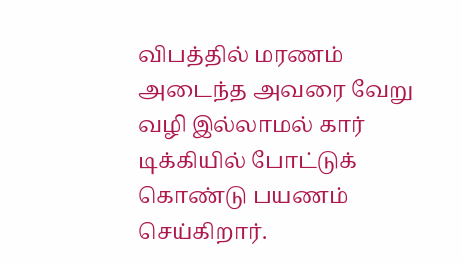விபத்தில் மரணம் அடைந்த அவரை வேறு வழி இல்லாமல் கார் டிக்கியில் போட்டுக் கொண்டு பயணம் செய்கிறார்.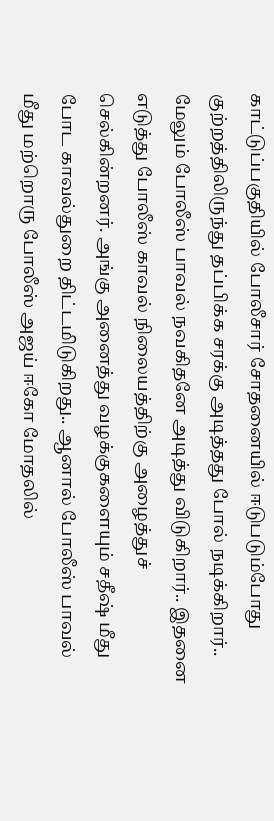காட்டுப்பகுதியில் போலீசார் சோதனையில் ஈடுபடும்போது குற்றத்திலிருந்து தப்பிக்க சரக்கு அடித்தது போல் நடிக்கிறார்.. மேலும் போலீஸ் பாவல் நவகிதனே அடித்து விடுகிறார்.. இதனை எடுத்து போலீஸ் காவல் நிலையத்திற்கு அழைத்துச் செல்கின்றனர். அங்கு அனைத்து வழக்குகளையும் சதீஷ் மீது போட காவல்துறை திட்டமிடுகிறது.. ஆனால் போலீஸ் பாவல் மீது மற்றொரு போலீஸ் அஜய் ஈகோ மோதலில்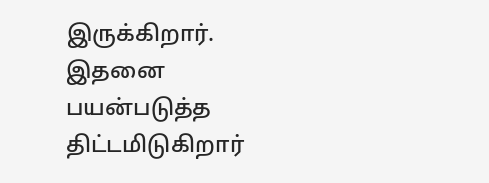இருக்கிறார். இதனை பயன்படுத்த திட்டமிடுகிறார்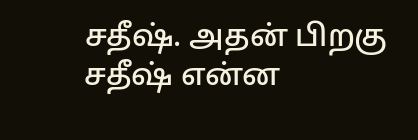சதீஷ். அதன் பிறகு சதீஷ் என்ன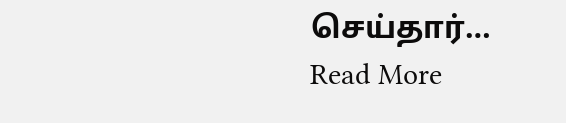செய்தார்…
Read More